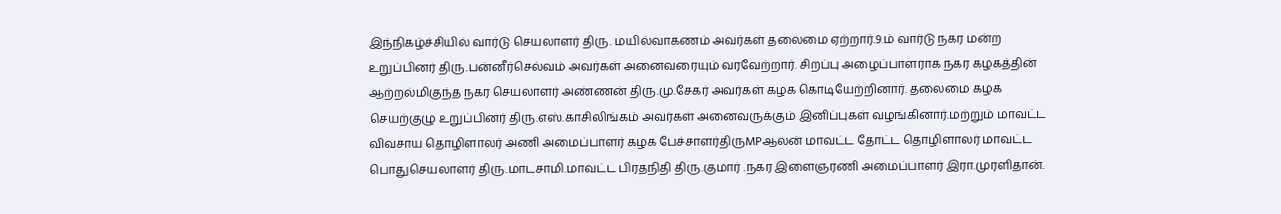இந்நிகழ்ச்சியில் வார்டு செயலாளர் திரு. மயில்வாகணம் அவர்கள் தலைமை ஏற்றார்.9.ம் வார்டு நகர மன்ற உறுப்பினர் திரு.பன்னீர்செல்வம் அவர்கள் அனைவரையும் வரவேற்றார். சிறப்பு அழைப்பாளராக நகர கழகத்தின் ஆற்றல்மிகுந்த நகர செயலாளர் அண்ணன் திரு.மு.சேகர் அவர்கள் கழக கொடியேற்றினார். தலைமை கழக செயற்குழு உறுப்பினர் திரு.எஸ்.காசிலிங்கம் அவர்கள் அனைவருக்கும் இனிப்புகள் வழங்கினார்.மற்றும் மாவட்ட விவசாய தொழிளாலர் அணி அமைப்பாளர் கழக பேச்சாளர்திருMPஆலன் மாவட்ட தோட்ட தொழிளாலர் மாவட்ட பொதுசெயலாளர் திரு.மாடசாமி.மாவட்ட பிரதநிதி திரு.குமார் .நகர இளைஞரணி அமைப்பாளர் இரா.முரளிதான்.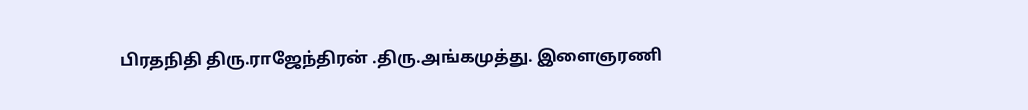பிரதநிதி திரு.ராஜேந்திரன் .திரு.அங்கமுத்து. இளைஞரணி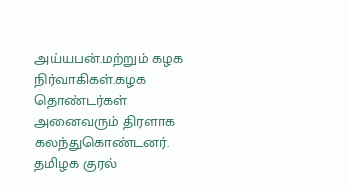அய்யபன்.மற்றும் கழக நிர்வாகிகள்.கழக தொண்டர்கள் அனைவரும் திரளாக கலந்துகொண்டனர்.
தமிழக குரல்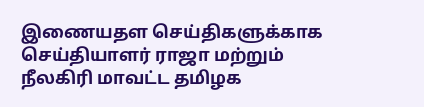இணையதள செய்திகளுக்காக செய்தியாளர் ராஜா மற்றும் நீலகிரி மாவட்ட தமிழக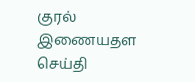குரல் இணையதள செய்தி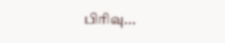பிரிவு...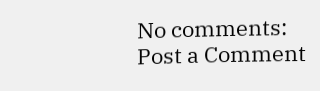No comments:
Post a Comment